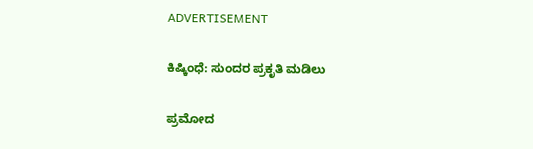ADVERTISEMENT

ಕಿಷ್ಕಿಂಧೆ: ಸುಂದರ ಪ್ರಕೃತಿ ಮಡಿಲು

ಪ್ರಮೋದ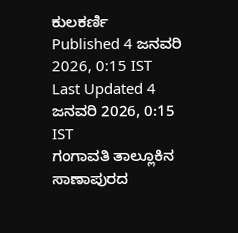ಕುಲಕರ್ಣಿ
Published 4 ಜನವರಿ 2026, 0:15 IST
Last Updated 4 ಜನವರಿ 2026, 0:15 IST
ಗಂಗಾವತಿ ತಾಲ್ಲೂಕಿನ ಸಾಣಾಪುರದ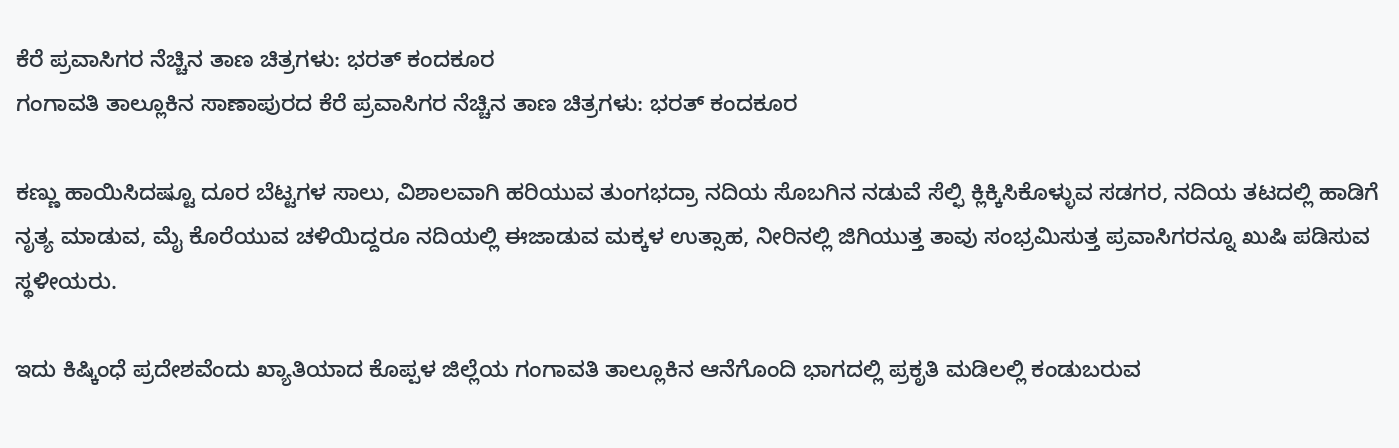ಕೆರೆ ಪ್ರವಾಸಿಗರ ನೆಚ್ಚಿನ ತಾಣ ಚಿತ್ರಗಳು: ಭರತ್‌ ಕಂದಕೂರ
ಗಂಗಾವತಿ ತಾಲ್ಲೂಕಿನ ಸಾಣಾಪುರದ ಕೆರೆ ಪ್ರವಾಸಿಗರ ನೆಚ್ಚಿನ ತಾಣ ಚಿತ್ರಗಳು: ಭರತ್‌ ಕಂದಕೂರ

ಕಣ್ಣು ಹಾಯಿಸಿದಷ್ಟೂ ದೂರ ಬೆಟ್ಟಗಳ ಸಾಲು, ವಿಶಾಲವಾಗಿ ಹರಿಯುವ ತುಂಗಭದ್ರಾ ನದಿಯ ಸೊಬಗಿನ ನಡುವೆ ಸೆಲ್ಫಿ ಕ್ಲಿಕ್ಕಿಸಿಕೊಳ್ಳುವ ಸಡಗರ, ನದಿಯ ತಟದಲ್ಲಿ ಹಾಡಿಗೆ ನೃತ್ಯ ಮಾಡುವ, ಮೈ ಕೊರೆಯುವ ಚಳಿಯಿದ್ದರೂ ನದಿಯಲ್ಲಿ ಈಜಾಡುವ ಮಕ್ಕಳ ಉತ್ಸಾಹ, ನೀರಿನಲ್ಲಿ ಜಿಗಿಯುತ್ತ ತಾವು ಸಂಭ್ರಮಿಸುತ್ತ ಪ್ರವಾಸಿಗರನ್ನೂ ಖುಷಿ ಪಡಿಸುವ ಸ್ಥಳೀಯರು.

ಇದು ಕಿಷ್ಕಿಂಧೆ ಪ್ರದೇಶವೆಂದು ಖ್ಯಾತಿಯಾದ ಕೊಪ್ಪಳ ಜಿಲ್ಲೆಯ ಗಂಗಾವತಿ ತಾಲ್ಲೂಕಿನ ಆನೆಗೊಂದಿ ಭಾಗದಲ್ಲಿ ಪ್ರಕೃತಿ ಮಡಿಲಲ್ಲಿ ಕಂಡುಬರುವ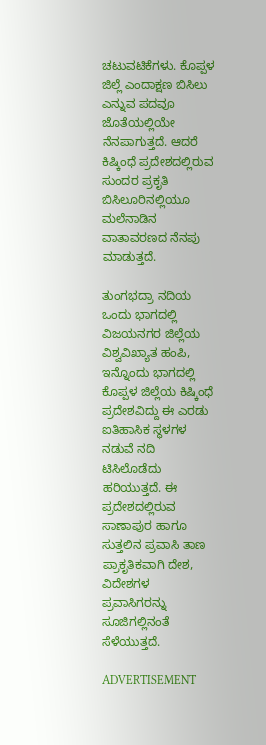ಚಟುವಟಿಕೆಗಳು. ಕೊಪ್ಪಳ ಜಿಲ್ಲೆ ಎಂದಾಕ್ಷಣ ಬಿಸಿಲು ಎನ್ನುವ ಪದವೂ ಜೊತೆಯಲ್ಲಿಯೇ ನೆನಪಾಗುತ್ತದೆ. ಆದರೆ ಕಿಷ್ಕಿಂಧೆ ಪ್ರದೇಶದಲ್ಲಿರುವ ಸುಂದರ ಪ್ರಕೃತಿ ಬಿಸಿಲೂರಿನಲ್ಲಿಯೂ ಮಲೆನಾಡಿನ ವಾತಾವರಣದ ನೆನಪು ಮಾಡುತ್ತದೆ.

ತುಂಗಭದ್ರಾ ನದಿಯ ಒಂದು ಭಾಗದಲ್ಲಿ ವಿಜಯನಗರ ಜಿಲ್ಲೆಯ ವಿಶ್ವವಿಖ್ಯಾತ ಹಂಪಿ, ಇನ್ನೊಂದು ಭಾಗದಲ್ಲಿ ಕೊಪ್ಪಳ ಜಿಲ್ಲೆಯ ಕಿಷ್ಕಿಂಧೆ ಪ್ರದೇಶವಿದ್ದು ಈ ಎರಡು ಐತಿಹಾಸಿಕ ಸ್ಥಳಗಳ ನಡುವೆ ನದಿ ಟಿಸಿಲೊಡೆದು ಹರಿಯುತ್ತದೆ. ಈ ಪ್ರದೇಶದಲ್ಲಿರುವ ಸಾಣಾಪುರ ಹಾಗೂ ಸುತ್ತಲಿನ ಪ್ರವಾಸಿ ತಾಣ ಪ್ರಾಕೃತಿಕವಾಗಿ ದೇಶ, ವಿದೇಶಗಳ ಪ್ರವಾಸಿಗರನ್ನು ಸೂಜಿಗಲ್ಲಿನಂತೆ ಸೆಳೆಯುತ್ತದೆ.

ADVERTISEMENT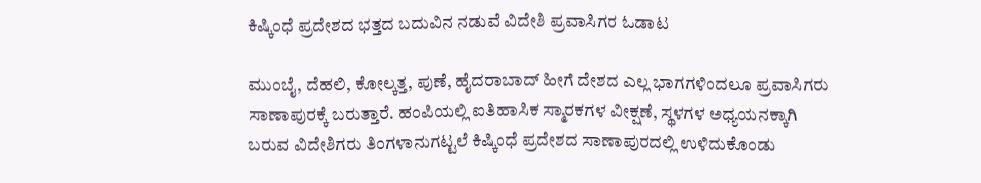ಕಿಷ್ಕಿಂಧೆ ಪ್ರದೇಶದ ಭತ್ತದ ಬದುವಿನ ನಡುವೆ ವಿದೇಶಿ ಪ್ರವಾಸಿಗರ ಓಡಾಟ

ಮುಂಬೈ, ದೆಹಲಿ, ಕೋಲ್ಕತ್ತ, ಪುಣೆ, ಹೈದರಾಬಾದ್‌ ಹೀಗೆ ದೇಶದ ಎಲ್ಲ ಭಾಗಗಳಿಂದಲೂ ಪ್ರವಾಸಿಗರು ಸಾಣಾಪುರಕ್ಕೆ ಬರುತ್ತಾರೆ. ಹಂಪಿಯಲ್ಲಿ ಐತಿಹಾಸಿಕ ಸ್ಮಾರಕಗಳ ವೀಕ್ಷಣೆ, ಸ್ಥಳಗಳ ಅಧ್ಯಯನಕ್ಕಾಗಿ ಬರುವ ವಿದೇಶಿಗರು ತಿಂಗಳಾನುಗಟ್ಟಲೆ ಕಿಷ್ಕಿಂಧೆ ಪ್ರದೇಶದ ಸಾಣಾಪುರದಲ್ಲಿ ಉಳಿದುಕೊಂಡು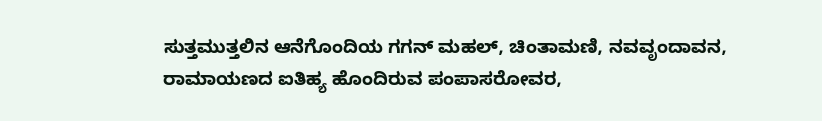ಸುತ್ತಮುತ್ತಲಿನ ಆನೆಗೊಂದಿಯ ಗಗನ್‌ ಮಹಲ್‌, ಚಿಂತಾಮಣಿ, ನವವೃಂದಾವನ, ರಾಮಾಯಣದ ಐತಿಹ್ಯ ಹೊಂದಿರುವ ಪಂಪಾಸರೋವರ,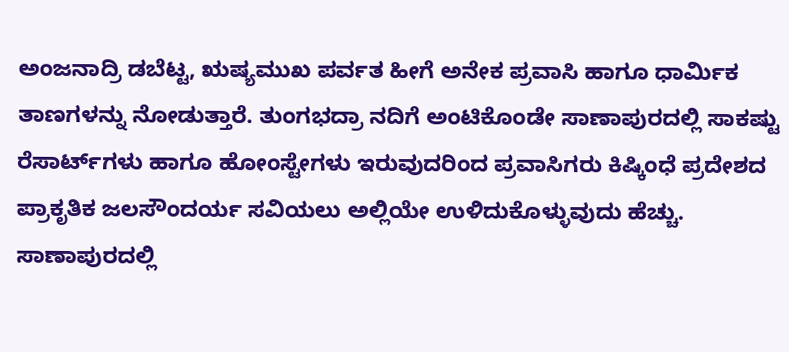ಅಂಜನಾದ್ರಿ ಡಬೆಟ್ಟ, ಋಷ್ಯಮುಖ ಪರ್ವತ ಹೀಗೆ ಅನೇಕ ಪ್ರವಾಸಿ ಹಾಗೂ ಧಾರ್ಮಿಕ ತಾಣಗಳನ್ನು ನೋಡುತ್ತಾರೆ. ತುಂಗಭದ್ರಾ ನದಿಗೆ ಅಂಟಿಕೊಂಡೇ ಸಾಣಾಪುರದಲ್ಲಿ ಸಾಕಷ್ಟು ರೆಸಾರ್ಟ್‌ಗಳು ಹಾಗೂ ಹೋಂಸ್ಟೇಗಳು ಇರುವುದರಿಂದ ಪ್ರವಾಸಿಗರು ಕಿಷ್ಕಿಂಧೆ ಪ್ರದೇಶದ ಪ್ರಾಕೃತಿಕ ಜಲಸೌಂದರ್ಯ ಸವಿಯಲು ಅಲ್ಲಿಯೇ ಉಳಿದುಕೊಳ್ಳುವುದು ಹೆಚ್ಚು. ಸಾಣಾಪುರದಲ್ಲಿ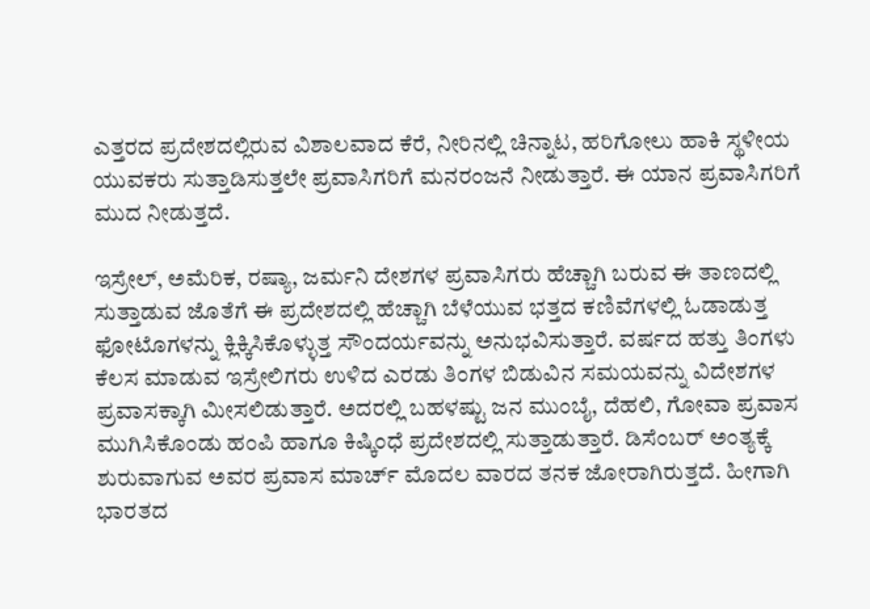ಎತ್ತರದ ಪ್ರದೇಶದಲ್ಲಿರುವ ವಿಶಾಲವಾದ ಕೆರೆ, ನೀರಿನಲ್ಲಿ ಚಿನ್ನಾಟ, ಹರಿಗೋಲು ಹಾಕಿ ಸ್ಥಳೀಯ ಯುವಕರು ಸುತ್ತಾಡಿಸುತ್ತಲೇ ಪ್ರವಾಸಿಗರಿಗೆ ಮನರಂಜನೆ ನೀಡುತ್ತಾರೆ. ಈ ಯಾನ ಪ್ರವಾಸಿಗರಿಗೆ ಮುದ ನೀಡುತ್ತದೆ.

ಇಸ್ರೇಲ್‌, ಅಮೆರಿಕ, ರಷ್ಯಾ, ಜರ್ಮನಿ ದೇಶಗಳ ಪ್ರವಾಸಿಗರು ಹೆಚ್ಚಾಗಿ ಬರುವ ಈ ತಾಣದಲ್ಲಿ ಸುತ್ತಾಡುವ ಜೊತೆಗೆ ಈ ಪ್ರದೇಶದಲ್ಲಿ ಹೆಚ್ಚಾಗಿ ಬೆಳೆಯುವ ಭತ್ತದ ಕಣಿವೆಗಳಲ್ಲಿ ಓಡಾಡುತ್ತ ಫೋಟೊಗಳನ್ನು ಕ್ಲಿಕ್ಕಿಸಿಕೊಳ್ಳುತ್ತ ಸೌಂದರ್ಯವನ್ನು ಅನುಭವಿಸುತ್ತಾರೆ. ವರ್ಷದ ಹತ್ತು ತಿಂಗಳು ಕೆಲಸ ಮಾಡುವ ಇಸ್ರೇಲಿಗರು ಉಳಿದ ಎರಡು ತಿಂಗಳ ಬಿಡುವಿನ ಸಮಯವನ್ನು ವಿದೇಶಗಳ ಪ್ರವಾಸಕ್ಕಾಗಿ ಮೀಸಲಿಡುತ್ತಾರೆ. ಅದರಲ್ಲಿ ಬಹಳಷ್ಟು ಜನ ಮುಂಬೈ, ದೆಹಲಿ, ಗೋವಾ ಪ್ರವಾಸ ಮುಗಿಸಿಕೊಂಡು ಹಂಪಿ ಹಾಗೂ ಕಿಷ್ಕಿಂಧೆ ಪ್ರದೇಶದಲ್ಲಿ ಸುತ್ತಾಡುತ್ತಾರೆ. ಡಿಸೆಂಬರ್‌ ಅಂತ್ಯಕ್ಕೆ ಶುರುವಾಗುವ ಅವರ ಪ್ರವಾಸ ಮಾರ್ಚ್‌ ಮೊದಲ ವಾರದ ತನಕ ಜೋರಾಗಿರುತ್ತದೆ. ಹೀಗಾಗಿ ಭಾರತದ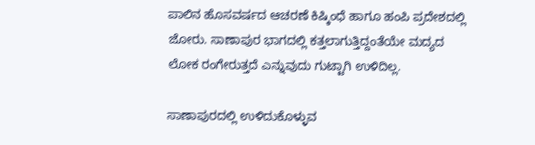ಪಾಲಿನ ಹೊಸವರ್ಷದ ಆಚರಣೆ ಕಿಷ್ಕಿಂಧೆ ಹಾಗೂ ಹಂಪಿ ಪ್ರದೇಶದಲ್ಲಿ ಜೋರು. ಸಾಣಾಪುರ ಭಾಗದಲ್ಲಿ ಕತ್ತಲಾಗುತ್ತಿದ್ದಂತೆಯೇ ಮದ್ಯದ ಲೋಕ ರಂಗೇರುತ್ತದೆ ಎನ್ನುವುದು ಗುಟ್ಟಾಗಿ ಉಳಿದಿಲ್ಲ.

ಸಾಣಾಪುರದಲ್ಲಿ ಉಳಿದುಕೊಳ್ಳುವ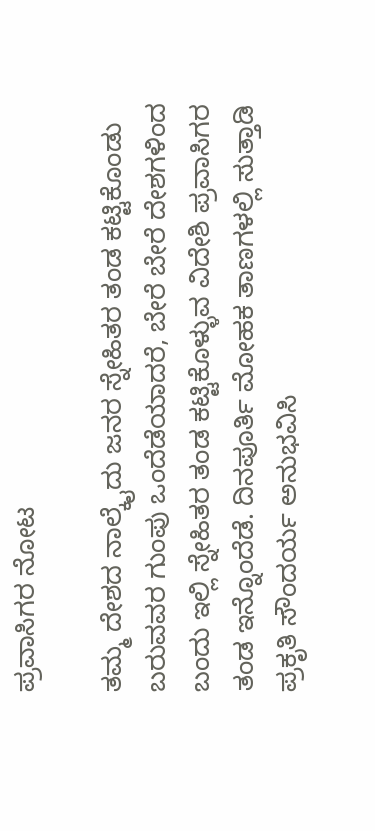ಪ್ರವಾಸಿಗರ ನೋಟ

ತಮ್ಮ ದೇಶದ ನಾಲ್ಕೈದು ಜನರ ಸ್ನೇಹಿತರ ತಂಡ ಕಟ್ಟಿಕೊಂಡು ಬರುವವರ ಗುಂಪು ಒಂದೆಡೆಯಾದರೆ, ಬೇರೆ ಬೇರೆ ದೇಶಗಳಿಂದ ಬಂದು ಇಲ್ಲಿ ಸ್ನೇಹಿತರ ತಂಡ ಕಟ್ಟಿಕೊಳ್ಳುವ ವಿದೇಶಿ ಪ್ರವಾಸಿಗರ ತಂಡ ಇನ್ನೊಂದೆಡೆ. ದಿನಪೂರ್ತಿ ಮೋಹಕ ತಾಣಗಳಲ್ಲಿ ಸುತ್ತಾಡಿ ಪ್ರಕೃತಿ ಸೌಂದರ್ಯ ಅನುಭವಿಸಿ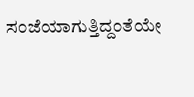ಸಂಜೆಯಾಗುತ್ತಿದ್ದಂತೆಯೇ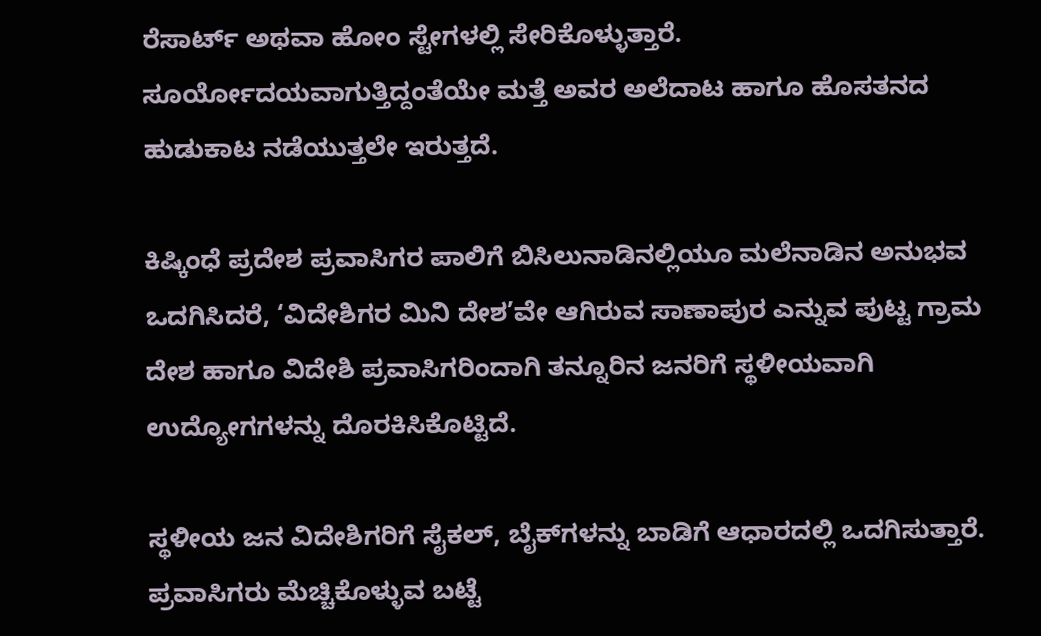ರೆಸಾರ್ಟ್‌ ಅಥವಾ ಹೋಂ ಸ್ಟೇಗಳಲ್ಲಿ ಸೇರಿಕೊಳ್ಳುತ್ತಾರೆ. ಸೂರ್ಯೋದಯವಾಗುತ್ತಿದ್ದಂತೆಯೇ ಮತ್ತೆ ಅವರ ಅಲೆದಾಟ ಹಾಗೂ ಹೊಸತನದ ಹುಡುಕಾಟ ನಡೆಯುತ್ತಲೇ ಇರುತ್ತದೆ.

ಕಿಷ್ಕಿಂಧೆ ಪ್ರದೇಶ ಪ್ರವಾಸಿಗರ ಪಾಲಿಗೆ ಬಿಸಿಲುನಾಡಿನಲ್ಲಿಯೂ ಮಲೆನಾಡಿನ ಅನುಭವ ಒದಗಿಸಿದರೆ, ‘ವಿದೇಶಿಗರ ಮಿನಿ ದೇಶ’ವೇ ಆಗಿರುವ ಸಾಣಾಪುರ ಎನ್ನುವ ಪುಟ್ಟ ಗ್ರಾಮ ದೇಶ ಹಾಗೂ ವಿದೇಶಿ ಪ್ರವಾಸಿಗರಿಂದಾಗಿ ತನ್ನೂರಿನ ಜನರಿಗೆ ಸ್ಥಳೀಯವಾಗಿ ಉದ್ಯೋಗಗಳನ್ನು ದೊರಕಿಸಿಕೊಟ್ಟಿದೆ.

ಸ್ಥಳೀಯ ಜನ ವಿದೇಶಿಗರಿಗೆ ಸೈಕಲ್‌, ಬೈಕ್‌ಗಳನ್ನು ಬಾಡಿಗೆ ಆಧಾರದಲ್ಲಿ ಒದಗಿಸುತ್ತಾರೆ. ಪ್ರವಾಸಿಗರು ಮೆಚ್ಚಿಕೊಳ್ಳುವ ಬಟ್ಟೆ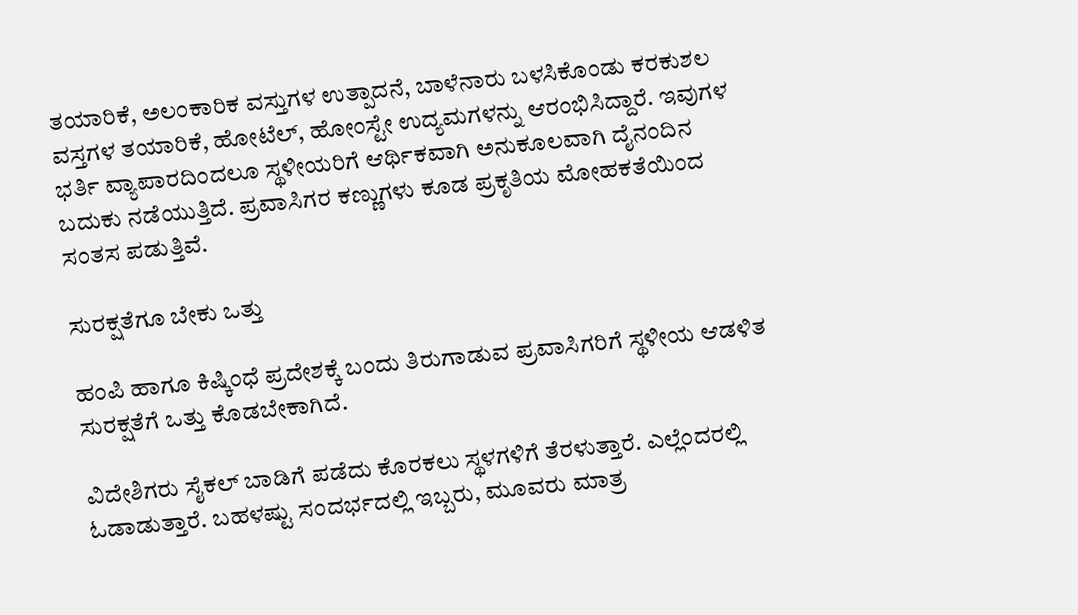ತಯಾರಿಕೆ, ಅಲಂಕಾರಿಕ ವಸ್ತುಗಳ ಉತ್ಪಾದನೆ, ಬಾಳೆನಾರು ಬಳಸಿಕೊಂಡು ಕರಕುಶಲ ವಸ್ತಗಳ ತಯಾರಿಕೆ, ಹೋಟೆಲ್‌, ಹೋಂಸ್ಟೇ ಉದ್ಯಮಗಳನ್ನು ಆರಂಭಿಸಿದ್ದಾರೆ. ಇವುಗಳ ಭರ್ತಿ ವ್ಯಾಪಾರದಿಂದಲೂ ಸ್ಥಳೀಯರಿಗೆ ಆರ್ಥಿಕವಾಗಿ ಅನುಕೂಲವಾಗಿ ದೈನಂದಿನ ಬದುಕು ನಡೆಯುತ್ತಿದೆ. ಪ್ರವಾಸಿಗರ ಕಣ್ಣುಗಳು ಕೂಡ ಪ್ರಕೃತಿಯ ಮೋಹಕತೆಯಿಂದ ಸಂತಸ ಪಡುತ್ತಿವೆ.

ಸುರಕ್ಷತೆಗೂ ಬೇಕು ಒತ್ತು

ಹಂಪಿ ಹಾಗೂ ಕಿಷ್ಕಿಂಧೆ ಪ್ರದೇಶಕ್ಕೆ ಬಂದು ತಿರುಗಾಡುವ ಪ್ರವಾಸಿಗರಿಗೆ ಸ್ಥಳೀಯ ಆಡಳಿತ ಸುರಕ್ಷತೆಗೆ ಒತ್ತು ಕೊಡಬೇಕಾಗಿದೆ.

ವಿದೇಶಿಗರು ಸೈಕಲ್‌ ಬಾಡಿಗೆ ಪಡೆದು ಕೊರಕಲು ಸ್ಥಳಗಳಿಗೆ ತೆರಳುತ್ತಾರೆ. ಎಲ್ಲೆಂದರಲ್ಲಿ ಓಡಾಡುತ್ತಾರೆ. ಬಹಳಷ್ಟು ಸಂದರ್ಭದಲ್ಲಿ ಇಬ್ಬರು, ಮೂವರು ಮಾತ್ರ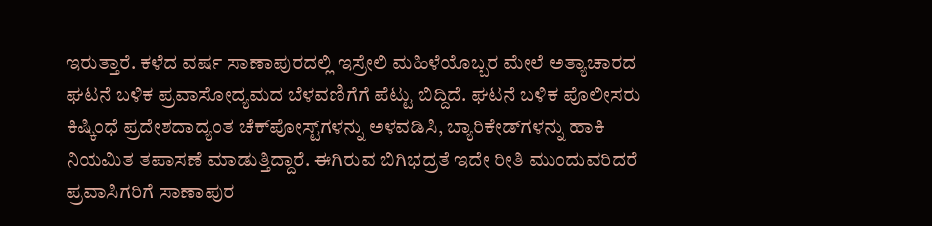ಇರುತ್ತಾರೆ. ಕಳೆದ ವರ್ಷ ಸಾಣಾಪುರದಲ್ಲಿ ಇಸ್ರೇಲಿ ಮಹಿಳೆಯೊಬ್ಬರ ಮೇಲೆ ಅತ್ಯಾಚಾರದ ಘಟನೆ ಬಳಿಕ ಪ್ರವಾಸೋದ್ಯಮದ ಬೆಳವಣಿಗೆಗೆ ಪೆಟ್ಟು ಬಿದ್ದಿದೆ. ಘಟನೆ ಬಳಿಕ ಪೊಲೀಸರು ಕಿಷ್ಕಿಂಧೆ ಪ್ರದೇಶದಾದ್ಯಂತ ಚೆಕ್‌ಪೋಸ್ಟ್‌ಗಳನ್ನು ಅಳವಡಿಸಿ, ಬ್ಯಾರಿಕೇಡ್‌ಗಳನ್ನು ಹಾಕಿ ನಿಯಮಿತ ತಪಾಸಣೆ ಮಾಡುತ್ತಿದ್ದಾರೆ. ಈಗಿರುವ ಬಿಗಿಭದ್ರತೆ ಇದೇ ರೀತಿ ಮುಂದುವರಿದರೆ ಪ್ರವಾಸಿಗರಿಗೆ ಸಾಣಾಪುರ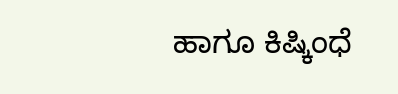ಹಾಗೂ ಕಿಷ್ಕಿಂಧೆ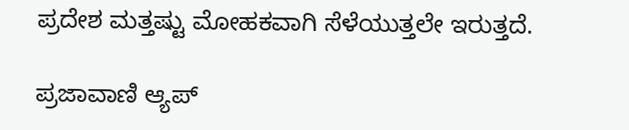ಪ್ರದೇಶ ಮತ್ತಷ್ಟು ಮೋಹಕವಾಗಿ ಸೆಳೆಯುತ್ತಲೇ ಇರುತ್ತದೆ.

ಪ್ರಜಾವಾಣಿ ಆ್ಯಪ್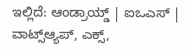ಇಲ್ಲಿದೆ: ಆಂಡ್ರಾಯ್ಡ್ | ಐಒಎಸ್ | ವಾಟ್ಸ್ಆ್ಯಪ್, ಎಕ್ಸ್,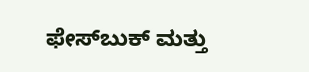ಫೇಸ್‌ಬುಕ್ ಮತ್ತು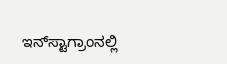ಇನ್‌ಸ್ಟಾಗ್ರಾಂನಲ್ಲಿ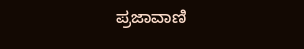ಪ್ರಜಾವಾಣಿ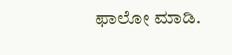ಫಾಲೋ ಮಾಡಿ.